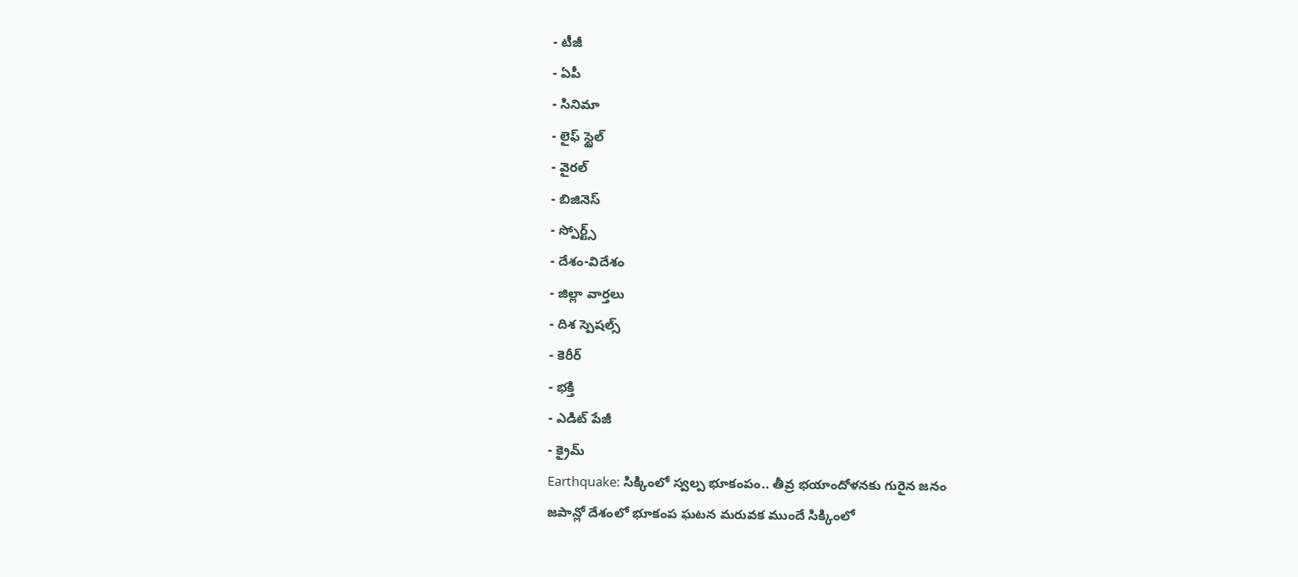- టీజీ
- ఏపీ
- సినిమా
- లైఫ్ స్టైల్
- వైరల్
- బిజినెస్
- స్పోర్ట్స్
- దేశం-విదేశం
- జిల్లా వార్తలు
- దిశ స్పెషల్స్
- కెరీర్
- భక్తి
- ఎడిట్ పేజీ
- క్రైమ్
Earthquake: సిక్కింలో స్వల్ప భూకంపం.. తీవ్ర భయాందోళనకు గురైన జనం
జపాన్లో దేశంలో భూకంప ఘటన మరువక ముందే సిక్కింలో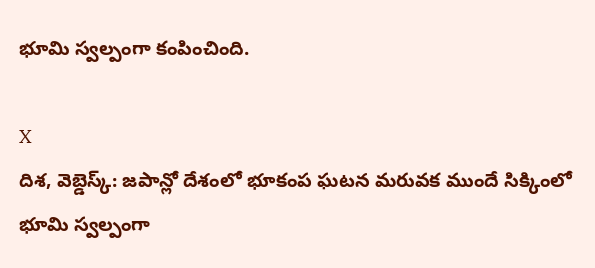భూమి స్వల్పంగా కంపించింది.

X
దిశ, వెబ్డెస్క్: జపాన్లో దేశంలో భూకంప ఘటన మరువక ముందే సిక్కింలో భూమి స్వల్పంగా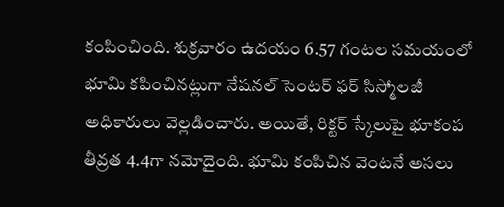కంపించింది. శుక్రవారం ఉదయం 6.57 గంటల సమయంలో భూమి కపించినట్లుగా నేషనల్ సెంటర్ ఫర్ సిస్మోలజీ అధికారులు వెల్లడించారు. అయితే, రిక్టర్ స్కేలుపై భూకంప తీవ్రత 4.4గా నమోదైంది. భూమి కంపిచిన వెంటనే అసలు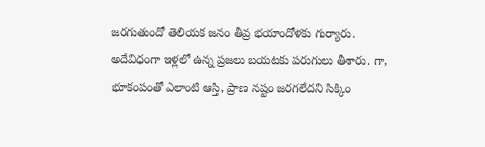జరగుతుందో తెలియక జనం తీవ్ర భయాందోళకు గుర్యారు. అదేవిధంగా ఇళ్లలో ఉన్న ప్రజలు బయటకు పరుగులు తీశారు. గా, భూకంపంతో ఎలాంటి ఆస్తి, ప్రాణ నష్టం జరగలేదని సిక్కిం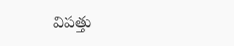విపత్తు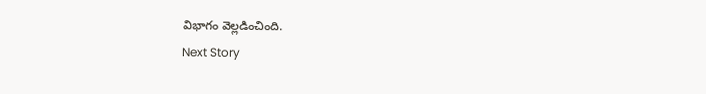విభాగం వెల్లడించింది.
Next Story